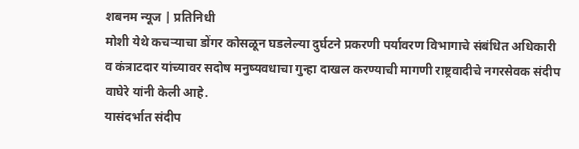शबनम न्यूज | प्रतिनिधी
मोशी येथे कचऱ्याचा डोंगर कोसळून घडलेल्या दुर्घटने प्रकरणी पर्यावरण विभागाचे संबंधित अधिकारी व कंत्राटदार यांच्यावर सदोष मनुष्यवधाचा गुन्हा दाखल करण्याची मागणी राष्ट्रवादीचे नगरसेवक संदीप वाघेरे यांनी केली आहे.
यासंदर्भात संदीप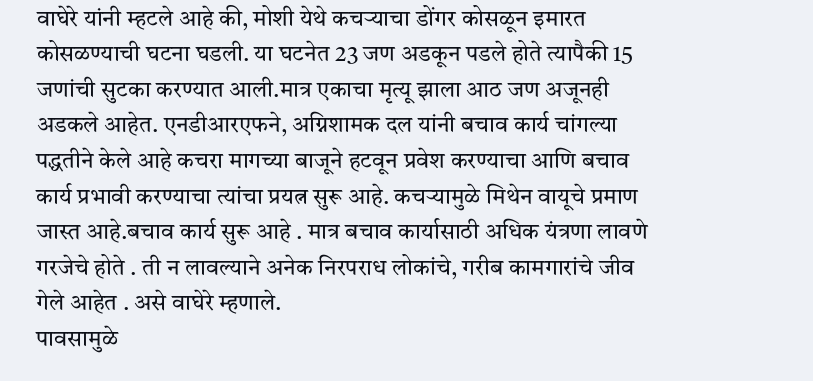वाघेरे यांनी म्हटले आहे की, मोशी येथे कचऱ्याचा डोंगर कोसळून इमारत कोसळण्याची घटना घडली. या घटनेत 23 जण अडकून पडले होते त्यापैकी 15 जणांची सुटका करण्यात आली.मात्र एकाचा मृत्यू झाला आठ जण अजूनही अडकले आहेत. एनडीआरएफने, अग्निशामक दल यांनी बचाव कार्य चांगल्या पद्धतीने केले आहे कचरा मागच्या बाजूने हटवून प्रवेश करण्याचा आणि बचाव कार्य प्रभावी करण्याचा त्यांचा प्रयत्न सुरू आहे. कचऱ्यामुळे मिथेन वायूचे प्रमाण जास्त आहे.बचाव कार्य सुरू आहे . मात्र बचाव कार्यासाठी अधिक यंत्रणा लावणे गरजेचे होते . ती न लावल्याने अनेक निरपराध लोकांचे, गरीब कामगारांचे जीव गेले आहेत . असे वाघेरे म्हणाले.
पावसामुळे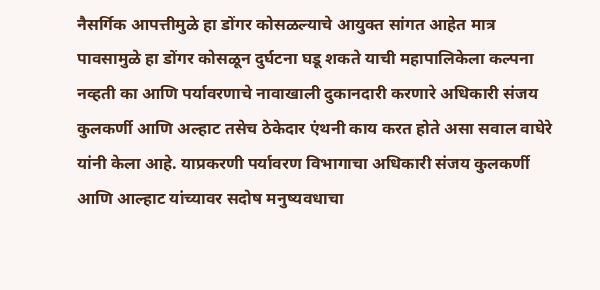नैसर्गिक आपत्तीमुळे हा डोंगर कोसळल्याचे आयुक्त सांगत आहेत मात्र पावसामुळे हा डोंगर कोसळून दुर्घटना घडू शकते याची महापालिकेला कल्पना नव्हती का आणि पर्यावरणाचे नावाखाली दुकानदारी करणारे अधिकारी संजय कुलकर्णी आणि अल्हाट तसेच ठेकेदार एंथनी काय करत होते असा सवाल वाघेरे यांनी केला आहे. याप्रकरणी पर्यावरण विभागाचा अधिकारी संजय कुलकर्णी आणि आल्हाट यांच्यावर सदोष मनुष्यवधाचा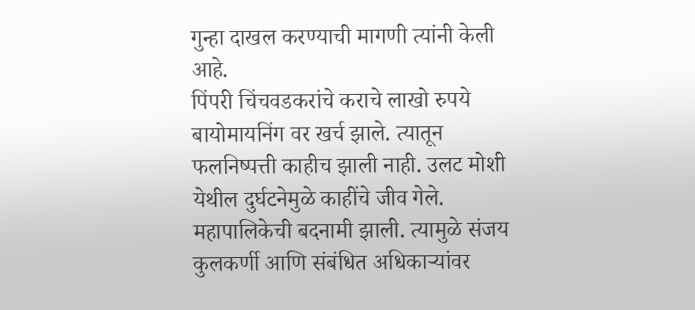गुन्हा दाखल करण्याची मागणी त्यांनी केली आहे.
पिंपरी चिंचवडकरांचे कराचे लाखो रुपये बायोमायनिंग वर खर्च झाले. त्यातून फलनिष्पत्ती काहीच झाली नाही. उलट मोशी येथील दुर्घटनेमुळे काहींचे जीव गेले. महापालिकेची बदनामी झाली. त्यामुळे संजय कुलकर्णी आणि संबंधित अधिकाऱ्यांवर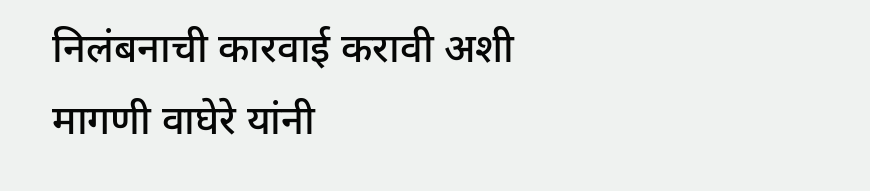निलंबनाची कारवाई करावी अशी मागणी वाघेरे यांनी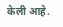केली आहे.